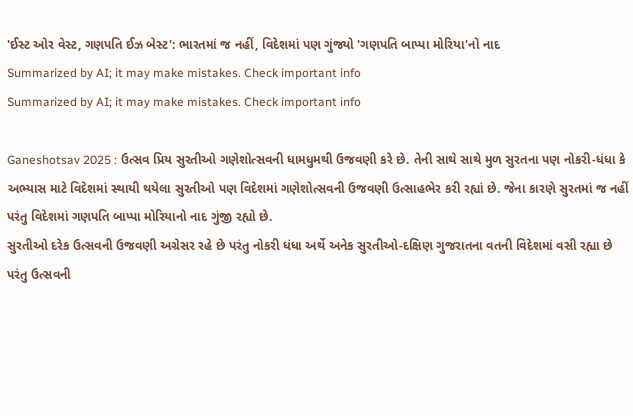'ઈસ્ટ ઓર વેસ્ટ, ગણપતિ ઈઝ બેસ્ટ': ભારતમાં જ નહીં, વિદેશમાં પણ ગુંજ્યો 'ગણપતિ બાપ્પા મોરિયા'નો નાદ
Summarized by AI; it may make mistakes. Check important info
Summarized by AI; it may make mistakes. Check important info

Ganeshotsav 2025 : ઉત્સવ પ્રિય સુરતીઓ ગણેશોત્સવની ધામધુમથી ઉજવણી કરે છે. તેની સાથે સાથે મુળ સુરતના પણ નોકરી-ધંધા કે અભ્યાસ માટે વિદેશમાં સ્થાયી થયેલા સુરતીઓ પણ વિદેશમાં ગણેશોત્સવની ઉજવણી ઉત્સાહભેર કરી રહ્યાં છે. જેના કારણે સુરતમાં જ નહીં પરંતુ વિદેશમાં ગણપતિ બાપ્પા મોરિયાનો નાદ ગુંજી રહ્યો છે.
સુરતીઓ દરેક ઉત્સવની ઉજવણી અગ્રેસર રહે છે પરંતુ નોકરી ધંધા અર્થે અનેક સુરતીઓ-દક્ષિણ ગુજરાતના વતની વિદેશમાં વસી રહ્યા છે પરંતુ ઉત્સવની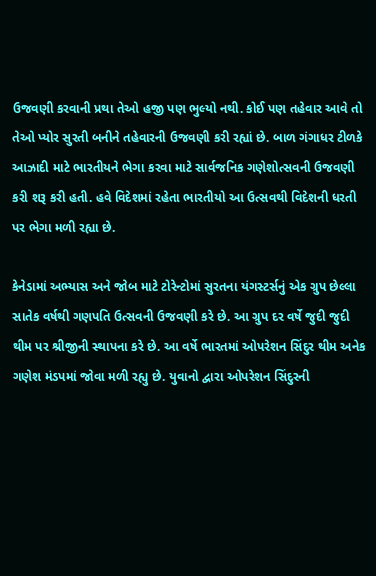ઉજવણી કરવાની પ્રથા તેઓ હજી પણ ભુલ્યો નથી. કોઈ પણ તહેવાર આવે તો તેઓ પ્યોર સુરતી બનીને તહેવારની ઉજવણી કરી રહ્યાં છે. બાળ ગંગાધર ટીળકે આઝાદી માટે ભારતીયને ભેગા કરવા માટે સાર્વજનિક ગણેશોત્સવની ઉજવણી કરી શરૂ કરી હતી. હવે વિદેશમાં રહેતા ભારતીયો આ ઉત્સવથી વિદેશની ધરતી પર ભેગા મળી રહ્યા છે.

કેનેડામાં અભ્યાસ અને જોબ માટે ટોરેન્ટોમાં સુરતના યંગસ્ટર્સનું એક ગ્રુપ છેલ્લા સાતેક વર્ષથી ગણપતિ ઉત્સવની ઉજવણી કરે છે. આ ગ્રુપ દર વર્ષે જુદી જુદી થીમ પર શ્રીજીની સ્થાપના કરે છે. આ વર્ષે ભારતમાં ઓપરેશન સિંદુર થીમ અનેક ગણેશ મંડપમાં જોવા મળી રહ્યુ છે. યુવાનો દ્વારા ઓપરેશન સિંદુરની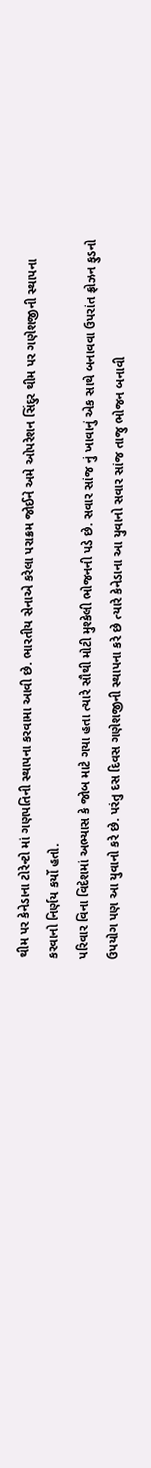થીમ પર કેનેડાના ટોરેન્ટો માં ગણપતિની સ્થાપના કરવામા આવી છે. ભારતીય સેનાએ કરેલા પરાક્રમ જોઈને અમે ઓપરેશન સિંદુર થીમ પર ગણેશજીની સ્થાપના કરવાનો નિર્ણય કર્યો હતો.
પરિવાર વિના વિદેશમાં અભ્યાસ કે જોબ માટે ગયા હતા ત્યારે સૌથી મોટી મુશ્કેલી ભોજનની પડે છે. સવાર સાંજ નું ખાવાનું એક સાથે બનાવવા ઉપરાંત ફ્રોઝન ફુડનો ઉપયોગ પણ આ યુવાનો કરે છે. પરંતુ દસ દિવસ ગણેશજીની સ્થાપના કરે છે ત્યારે કેનેડાના આ યુવાનો સવાર સાંજ તાજુ ભોજન બનાવી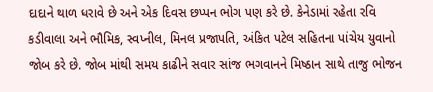દાદાને થાળ ધરાવે છે અને એક દિવસ છપ્પન ભોગ પણ કરે છે. કેનેડામાં રહેતા રવિ કડીવાલા અને ભૌમિક, સ્વપ્નીલ, મિનલ પ્રજાપતિ, અંકિત પટેલ સહિતના પાંચેય યુવાનો જોબ કરે છે. જોબ માંથી સમય કાઢીને સવાર સાંજ ભગવાનને મિષ્ઠાન સાથે તાજુ ભોજન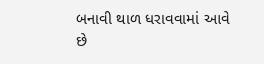બનાવી થાળ ધરાવવામાં આવે છે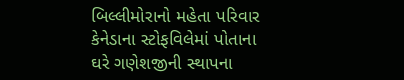બિલ્લીમોરાનો મહેતા પરિવાર કેનેડાના સ્ટોફવિલેમાં પોતાના ઘરે ગણેશજીની સ્થાપના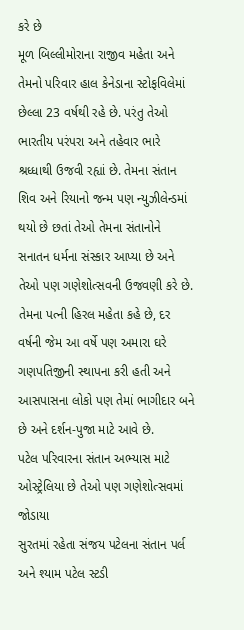કરે છે
મૂળ બિલ્લીમોરાના રાજીવ મહેતા અને તેમનો પરિવાર હાલ કેનેડાના સ્ટોફવિલેમાં છેલ્લા 23 વર્ષથી રહે છે. પરંતુ તેઓ ભારતીય પરંપરા અને તહેવાર ભારે શ્રધ્ધાથી ઉજવી રહ્યાં છે. તેમના સંતાન શિવ અને રિયાનો જન્મ પણ ન્યુઝીલેન્ડમાં થયો છે છતાં તેઓ તેમના સંતાનોને સનાતન ધર્મના સંસ્કાર આપ્યા છે અને તેઓ પણ ગણેશોત્સવની ઉજવણી કરે છે. તેમના પત્ની હિરલ મહેતા કહે છે, દર વર્ષની જેમ આ વર્ષે પણ અમારા ઘરે ગણપતિજીની સ્થાપના કરી હતી અને આસપાસના લોકો પણ તેમાં ભાગીદાર બને છે અને દર્શન-પુજા માટે આવે છે.
પટેલ પરિવારના સંતાન અભ્યાસ માટે ઓસ્ટ્રેલિયા છે તેઓ પણ ગણેશોત્સવમાં જોડાયા
સુરતમાં રહેતા સંજય પટેલના સંતાન પર્લ અને શ્યામ પટેલ સ્ટડી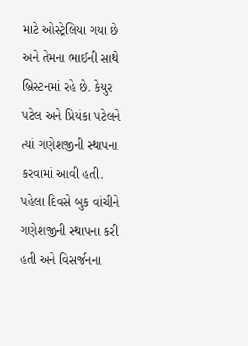માટે ઓસ્ટ્રેલિયા ગયા છે અને તેમના ભાઈની સાથે બ્રિસ્ટનમાં રહે છે. કેયુર પટેલ અને પ્રિયંકા પટેલને ત્યાં ગણેશજીની સ્થાપના કરવામાં આવી હતી. પહેલા દિવસે બુક વાંચીને ગણેશજીની સ્થાપના કરી હતી અને વિસર્જનના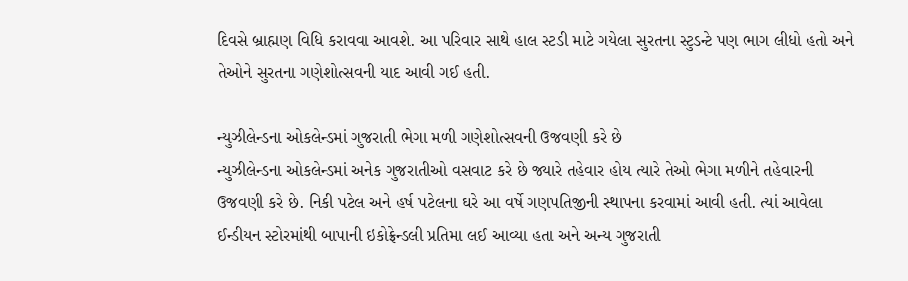દિવસે બ્રાહ્મણ વિધિ કરાવવા આવશે. આ પરિવાર સાથે હાલ સ્ટડી માટે ગયેલા સુરતના સ્ટુડન્ટે પણ ભાગ લીધો હતો અને તેઓને સુરતના ગણેશોત્સવની યાદ આવી ગઈ હતી.

ન્યુઝીલેન્ડના ઓકલેન્ડમાં ગુજરાતી ભેગા મળી ગણેશોત્સવની ઉજવણી કરે છે
ન્યુઝીલેન્ડના ઓકલેન્ડમાં અનેક ગુજરાતીઓ વસવાટ કરે છે જ્યારે તહેવાર હોય ત્યારે તેઓ ભેગા મળીને તહેવારની ઉજવણી કરે છે. નિકી પટેલ અને હર્ષ પટેલના ઘરે આ વર્ષે ગણપતિજીની સ્થાપના કરવામાં આવી હતી. ત્યાં આવેલા ઈન્ડીયન સ્ટોરમાંથી બાપાની ઇકોફ્રેન્ડલી પ્રતિમા લઈ આવ્યા હતા અને અન્ય ગુજરાતી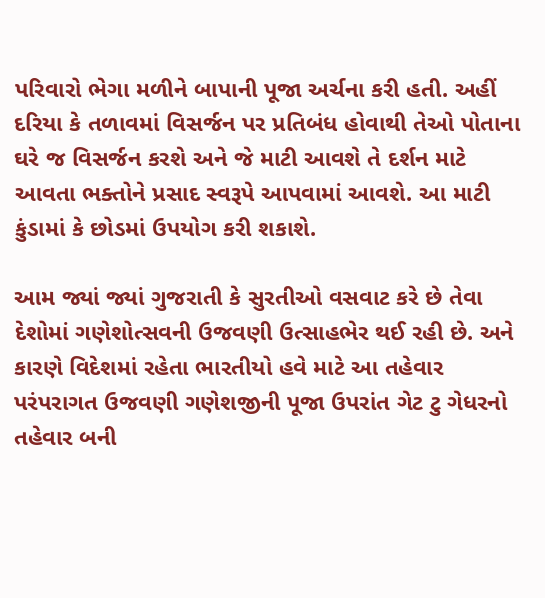પરિવારો ભેગા મળીને બાપાની પૂજા અર્ચના કરી હતી. અહીં દરિયા કે તળાવમાં વિસર્જન પર પ્રતિબંધ હોવાથી તેઓ પોતાના ઘરે જ વિસર્જન કરશે અને જે માટી આવશે તે દર્શન માટે આવતા ભક્તોને પ્રસાદ સ્વરૂપે આપવામાં આવશે. આ માટી કુંડામાં કે છોડમાં ઉપયોગ કરી શકાશે.

આમ જ્યાં જ્યાં ગુજરાતી કે સુરતીઓ વસવાટ કરે છે તેવા દેશોમાં ગણેશોત્સવની ઉજવણી ઉત્સાહભેર થઈ રહી છે. અને કારણે વિદેશમાં રહેતા ભારતીયો હવે માટે આ તહેવાર પરંપરાગત ઉજવણી ગણેશજીની પૂજા ઉપરાંત ગેટ ટુ ગેધરનો તહેવાર બની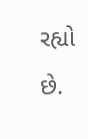રહ્યો છે.